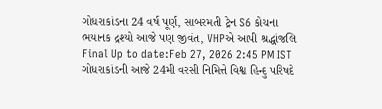ગોધરાકાંડના 24 વર્ષ પૂર્ણ, સાબરમતી ટ્રેન S6 કોચના ભયાનક દ્રશ્યો આજે પણ જીવંત, VHPએ આપી શ્રદ્ધાંજલિ
Final Up to date:Feb 27, 2026 2:45 PM IST ગોધરાકાંડની આજે 24મી વરસી નિમિત્તે વિશ્વ હિન્દુ પરિષદે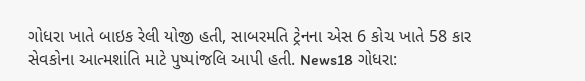ગોધરા ખાતે બાઇક રેલી યોજી હતી, સાબરમતિ ટ્રેનના એસ 6 કોચ ખાતે 58 કાર સેવકોના આત્મશાંતિ માટે પુષ્પાંજલિ આપી હતી. News18 ગોધરા: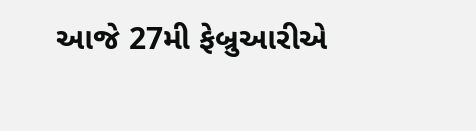આજે 27મી ફેબ્રુઆરીએ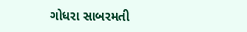ગોધરા સાબરમતી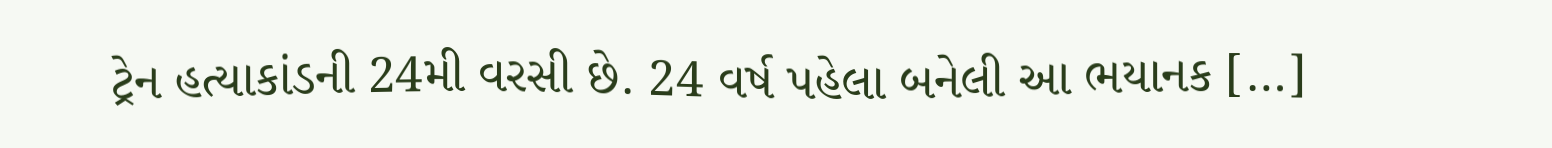ટ્રેન હત્યાકાંડની 24મી વરસી છે. 24 વર્ષ પહેલા બનેલી આ ભયાનક […]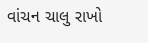વાંચન ચાલુ રાખો